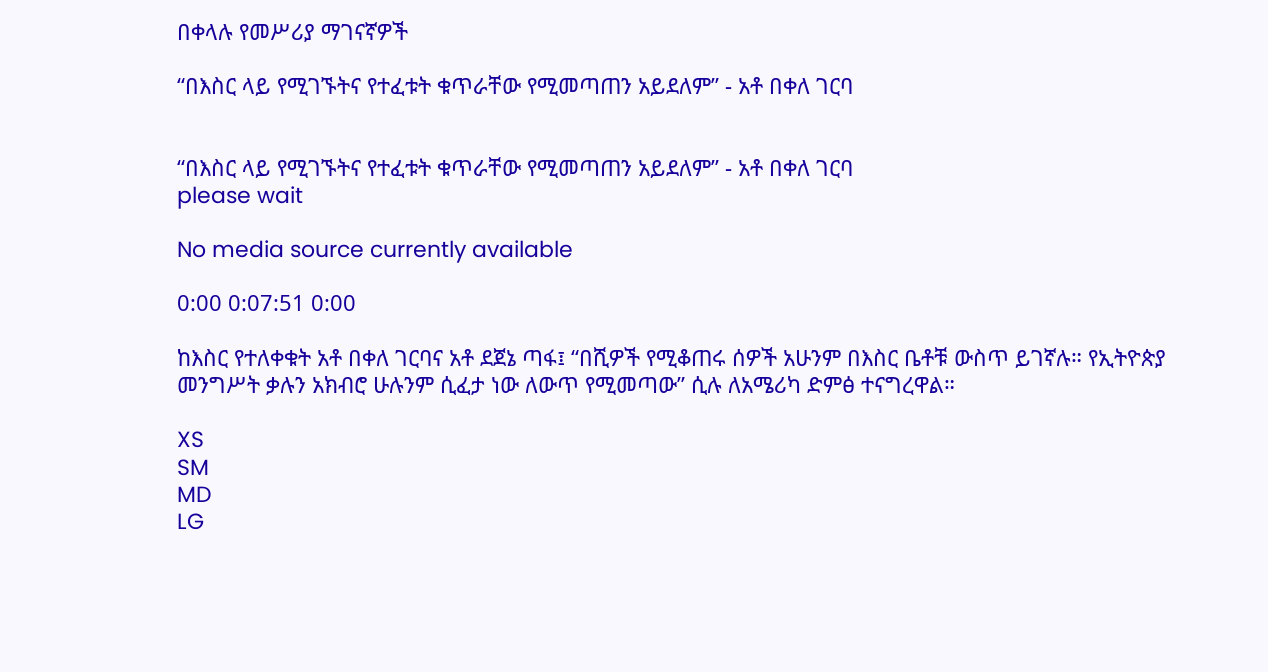በቀላሉ የመሥሪያ ማገናኛዎች

“በእስር ላይ የሚገኙትና የተፈቱት ቁጥራቸው የሚመጣጠን አይደለም” - አቶ በቀለ ገርባ


“በእስር ላይ የሚገኙትና የተፈቱት ቁጥራቸው የሚመጣጠን አይደለም” - አቶ በቀለ ገርባ
please wait

No media source currently available

0:00 0:07:51 0:00

ከእስር የተለቀቁት አቶ በቀለ ገርባና አቶ ደጀኔ ጣፋ፤ “በሺዎች የሚቆጠሩ ሰዎች አሁንም በእስር ቤቶቹ ውስጥ ይገኛሉ። የኢትዮጵያ መንግሥት ቃሉን አክብሮ ሁሉንም ሲፈታ ነው ለውጥ የሚመጣው” ሲሉ ለአሜሪካ ድምፅ ተናግረዋል።

XS
SM
MD
LG